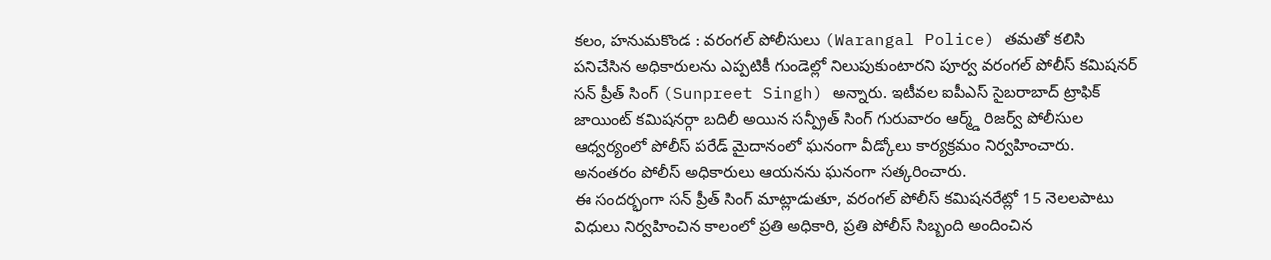కలం, హనుమకొండ : వరంగల్ పోలీసులు (Warangal Police) తమతో కలిసి పనిచేసిన అధికారులను ఎప్పటికీ గుండెల్లో నిలుపుకుంటారని పూర్వ వరంగల్ పోలీస్ కమిషనర్ సన్ ప్రీత్ సింగ్ (Sunpreet Singh) అన్నారు. ఇటీవల ఐపీఎస్ సైబరాబాద్ ట్రాఫిక్ జాయింట్ కమిషనర్గా బదిలీ అయిన సన్ప్రీత్ సింగ్ గురువారం ఆర్మ్డ్ రిజర్వ్ పోలీసుల ఆధ్వర్యంలో పోలీస్ పరేడ్ మైదానంలో ఘనంగా వీడ్కోలు కార్యక్రమం నిర్వహించారు. అనంతరం పోలీస్ అధికారులు ఆయనను ఘనంగా సత్కరించారు.
ఈ సందర్భంగా సన్ ప్రీత్ సింగ్ మాట్లాడుతూ, వరంగల్ పోలీస్ కమిషనరేట్లో 15 నెలలపాటు విధులు నిర్వహించిన కాలంలో ప్రతి అధికారి, ప్రతి పోలీస్ సిబ్బంది అందించిన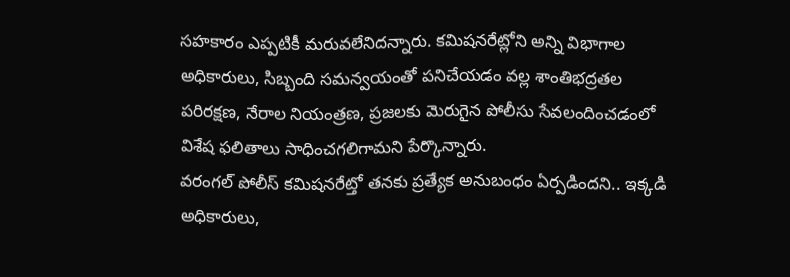సహకారం ఎప్పటికీ మరువలేనిదన్నారు. కమిషనరేట్లోని అన్ని విభాగాల అధికారులు, సిబ్బంది సమన్వయంతో పనిచేయడం వల్ల శాంతిభద్రతల పరిరక్షణ, నేరాల నియంత్రణ, ప్రజలకు మెరుగైన పోలీసు సేవలందించడంలో విశేష ఫలితాలు సాధించగలిగామని పేర్కొన్నారు.
వరంగల్ పోలీస్ కమిషనరేట్తో తనకు ప్రత్యేక అనుబంధం ఏర్పడిందని.. ఇక్కడి అధికారులు,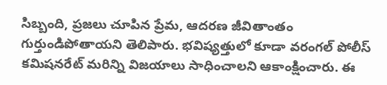సిబ్బంది, ప్రజలు చూపిన ప్రేమ, ఆదరణ జీవితాంతం గుర్తుండిపోతాయని తెలిపారు. భవిష్యత్తులో కూడా వరంగల్ పోలీస్ కమిషనరేట్ మరిన్ని విజయాలు సాధించాలని ఆకాంక్షించారు. ఈ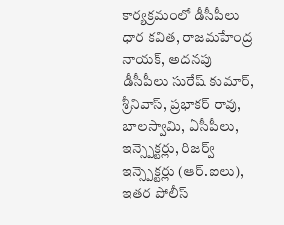కార్యక్రమంలో డీసీపీలు ధార కవిత, రాజమహేంద్ర నాయక్, అదనపు డీసీపీలు సురేష్ కుమార్, శ్రీనివాస్, ప్రభాకర్ రావు, బాలస్వామి, ఏసీపీలు, ఇన్స్పెక్టర్లు, రిజర్వ్ ఇన్స్పెక్టర్లు (ఆర్.ఐలు), ఇతర పోలీస్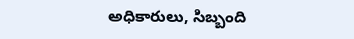అధికారులు, సిబ్బంది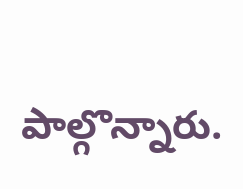పాల్గొన్నారు.